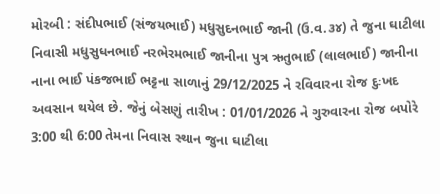મોરબી : સંદીપભાઈ (સંજયભાઈ) મધુસુદનભાઈ જાની (ઉ.વ.૩૪) તે જુના ઘાટીલા નિવાસી મધુસુધનભાઈ નરભેરમભાઈ જાનીના પુત્ર ઋતુભાઈ (લાલભાઈ) જાનીના નાના ભાઈ પંકજભાઈ ભટ્ટના સાળાનું 29/12/2025 ને રવિવારના રોજ દુઃખદ અવસાન થયેલ છે. જેનું બેસણું તારીખ : 01/01/2026 ને ગુરુવારના રોજ બપોરે 3:00 થી 6:00 તેમના નિવાસ સ્થાન જુના ઘાટીલા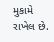મુકામે રાખેલ છે.